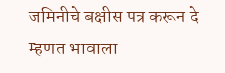जमिनीचे बक्षीस पत्र करून दे म्हणत भावाला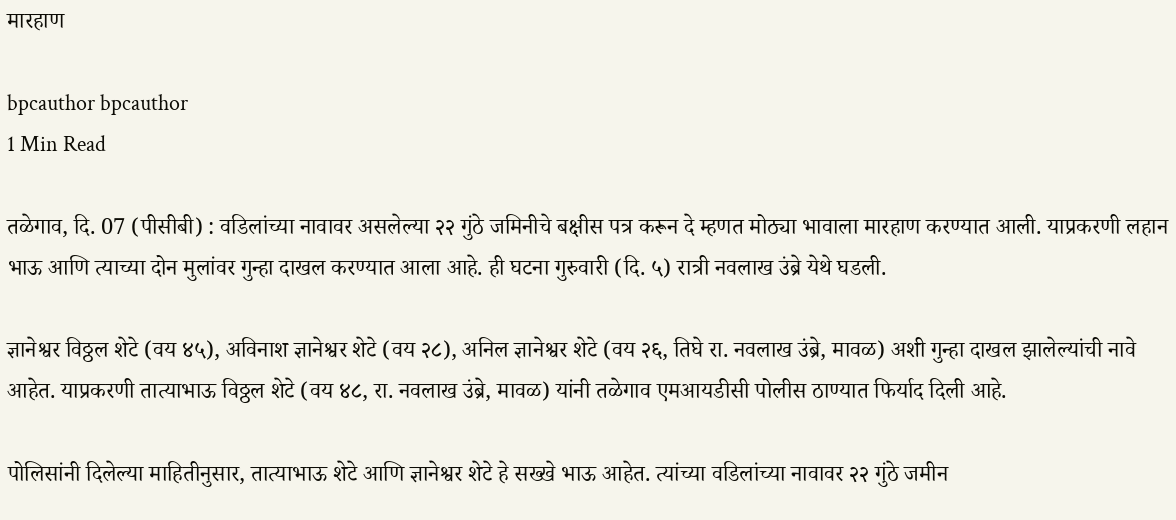मारहाण

bpcauthor bpcauthor
1 Min Read

तळेगाव, दि. 07 (पीसीबी) : वडिलांच्या नावावर असलेल्या २२ गुंठे जमिनीचे बक्षीस पत्र करून दे म्हणत मोठ्या भावाला मारहाण करण्यात आली. याप्रकरणी लहान भाऊ आणि त्याच्या दोन मुलांवर गुन्हा दाखल करण्यात आला आहे. ही घटना गुरुवारी (दि. ५) रात्री नवलाख उंब्रे येथे घडली.

ज्ञानेश्वर विठ्ठल शेटे (वय ४५), अविनाश ज्ञानेश्वर शेटे (वय २८), अनिल ज्ञानेश्वर शेटे (वय २६, तिघे रा. नवलाख उंब्रे, मावळ) अशी गुन्हा दाखल झालेल्यांची नावे आहेत. याप्रकरणी तात्याभाऊ विठ्ठल शेटे (वय ४८, रा. नवलाख उंब्रे, मावळ) यांनी तळेगाव एमआयडीसी पोलीस ठाण्यात फिर्याद दिली आहे.

पोलिसांनी दिलेल्या माहितीनुसार, तात्याभाऊ शेटे आणि ज्ञानेश्वर शेटे हे सख्खे भाऊ आहेत. त्यांच्या वडिलांच्या नावावर २२ गुंठे जमीन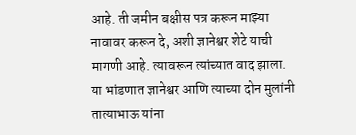आहे. ती जमीन बक्षीस पत्र करून माझ्या नावावर करून दे, अशी ज्ञानेश्वर शेटे याची मागणी आहे. त्यावरून त्यांच्यात वाद झाला. या भांडणात ज्ञानेश्वर आणि त्याच्या दोन मुलांनी तात्याभाऊ यांना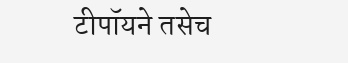टीपॉयने तसेच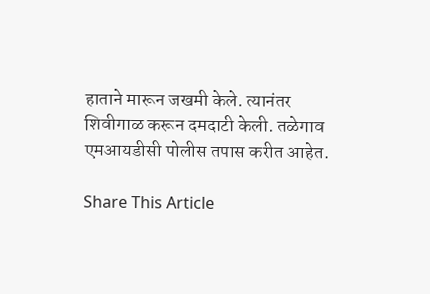हाताने मारून जखमी केले. त्यानंतर शिवीगाळ करून दमदाटी केली. तळेगाव एमआयडीसी पोलीस तपास करीत आहेत.

Share This Article